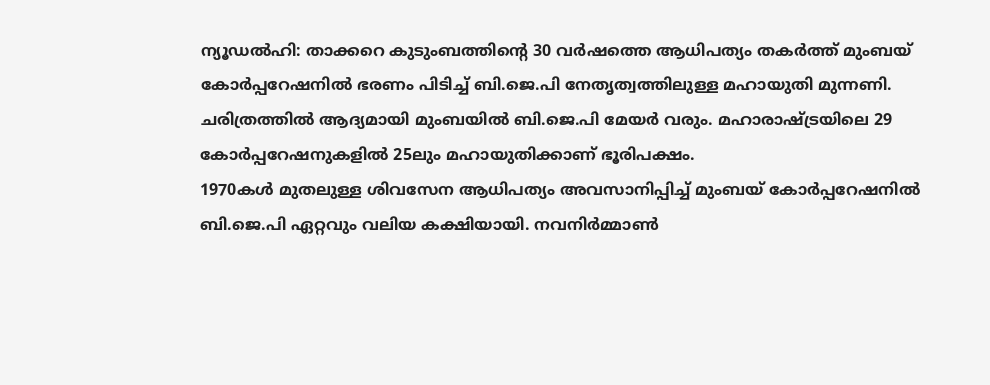ന്യൂഡൽഹി: താക്കറെ കുടുംബത്തിന്റെ 30 വർഷത്തെ ആധിപത്യം തകർത്ത് മുംബയ് കോർപ്പറേഷനിൽ ഭരണം പിടിച്ച് ബി.ജെ.പി നേതൃത്വത്തിലുള്ള മഹായുതി മുന്നണി. ചരിത്രത്തിൽ ആദ്യമായി മുംബയിൽ ബി.ജെ.പി മേയർ വരും. മഹാരാഷ്ട്രയിലെ 29 കോർപ്പറേഷനുകളിൽ 25ലും മഹായുതിക്കാണ് ഭൂരിപക്ഷം.
1970കൾ മുതലുള്ള ശിവസേന ആധിപത്യം അവസാനിപ്പിച്ച് മുംബയ് കോർപ്പറേഷനിൽ ബി.ജെ.പി ഏറ്റവും വലിയ കക്ഷിയായി. നവനിർമ്മാൺ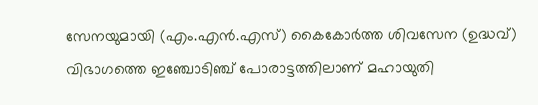സേനയുമായി (എം.എൻ.എസ്) കൈകോർത്ത ശിവസേന (ഉദ്ധവ്) വിഭാഗത്തെ ഇഞ്ചോടിഞ്ച് പോരാട്ടത്തിലാണ് മഹായുതി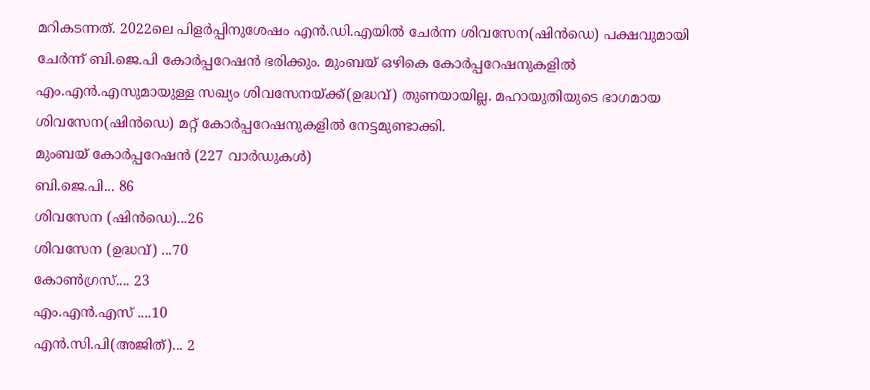മറികടന്നത്. 2022ലെ പിളർപ്പിനുശേഷം എൻ.ഡി.എയിൽ ചേർന്ന ശിവസേന(ഷിൻഡെ) പക്ഷവുമായി ചേർന്ന് ബി.ജെ.പി കോർപ്പറേഷൻ ഭരിക്കും. മുംബയ് ഒഴികെ കോർപ്പറേഷനുകളിൽ എം.എൻ.എസുമായുള്ള സഖ്യം ശിവസേനയ്ക്ക്(ഉദ്ധവ്) തുണയായില്ല. മഹായുതിയുടെ ഭാഗമായ ശിവസേന(ഷിൻഡെ) മറ്റ് കോർപ്പറേഷനുകളിൽ നേട്ടമുണ്ടാക്കി.
മുംബയ് കോർപ്പറേഷൻ (227 വാർഡുകൾ)
ബി.ജെ.പി... 86
ശിവസേന (ഷിൻഡെ)...26
ശിവസേന (ഉദ്ധവ്) ...70
കോൺഗ്രസ്.... 23
എം.എൻ.എസ് ....10
എൻ.സി.പി(അജിത്)... 2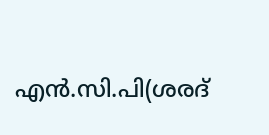എൻ.സി.പി(ശരദ്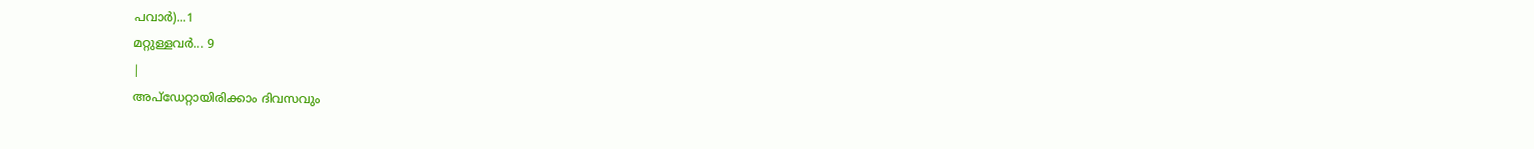പവാർ)...1
മറ്റുള്ളവർ... 9
|
അപ്ഡേറ്റായിരിക്കാം ദിവസവും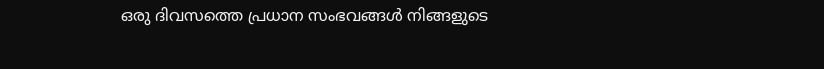ഒരു ദിവസത്തെ പ്രധാന സംഭവങ്ങൾ നിങ്ങളുടെ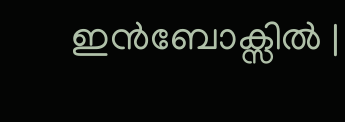ഇൻബോക്സിൽ |